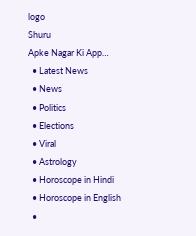logo
Shuru
Apke Nagar Ki App…
  • Latest News
  • News
  • Politics
  • Elections
  • Viral
  • Astrology
  • Horoscope in Hindi
  • Horoscope in English
  •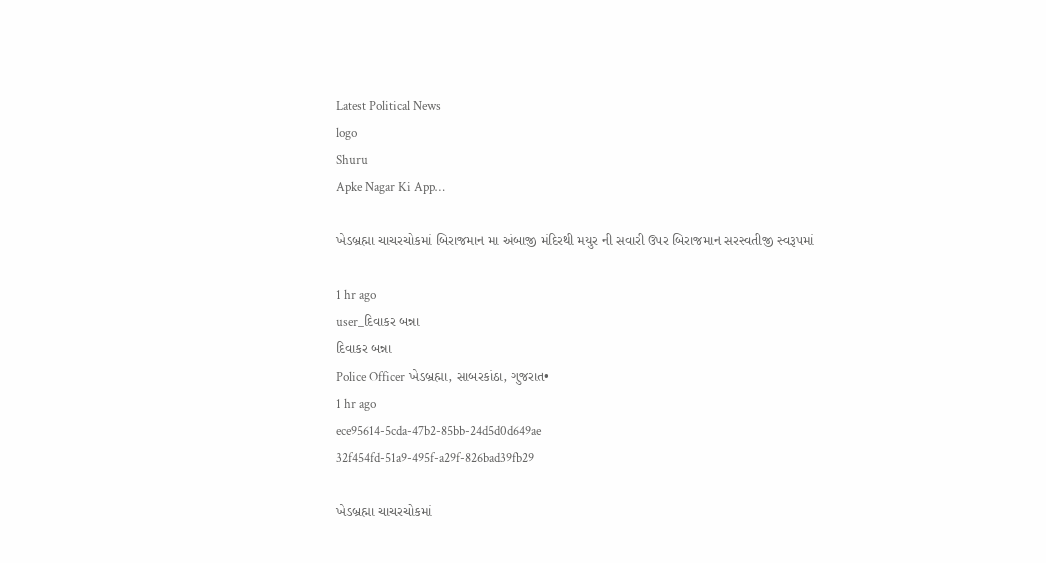Latest Political News
logo
Shuru
Apke Nagar Ki App…

ખેડબ્રહ્મા ચાચરચોકમાં બિરાજમાન મા અંબાજી મંદિરથી મયુર ની સવારી ઉપર બિરાજમાન સરસ્વતીજી સ્વરૂપમાં

1 hr ago
user_દિવાકર બન્ના
દિવાકર બન્ના
Police Officer ખેડબ્રહ્મા, સાબરકાંઠા, ગુજરાત•
1 hr ago
ece95614-5cda-47b2-85bb-24d5d0d649ae
32f454fd-51a9-495f-a29f-826bad39fb29

ખેડબ્રહ્મા ચાચરચોકમાં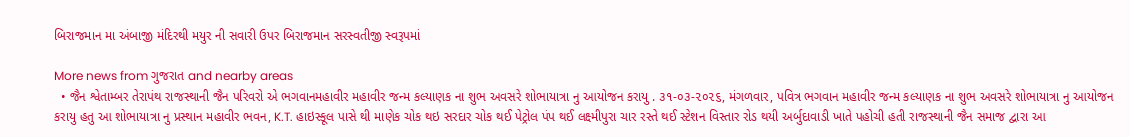બિરાજમાન મા અંબાજી મંદિરથી મયુર ની સવારી ઉપર બિરાજમાન સરસ્વતીજી સ્વરૂપમાં

More news from ગુજરાત and nearby areas
  • જૈન શ્વેતામ્બર તેરાપંથ રાજસ્થાની જૈન પરિવરો એ ભગવાનમહાવીર મહાવીર જન્મ કલ્યાણક ના શુભ અવસરે શોભાયાત્રા નુ આયોજન કરાયુ . ૩૧-૦૩-૨૦૨૬, મંગળવાર, પવિત્ર ભગવાન મહાવીર જન્મ કલ્યાણક ના શુભ અવસરે શોભાયાત્રા નુ આયોજન કરાયુ હતુ આ શોભાયાત્રા નુ પ્રસ્થાન મહાવીર ભવન, K.T. હાઇસ્કૂલ પાસે થી માણેક ચોક થઇ સરદાર ચોક થઈ પેટ્રોલ પંપ થઈ લક્ષ્મીપુરા ચાર રસ્તે થઈ સ્ટેશન વિસ્તાર રોડ થયી અર્બુદાવાડી ખાતે પહોચી હતી રાજસ્થાની જૈન સમાજ દ્વારા આ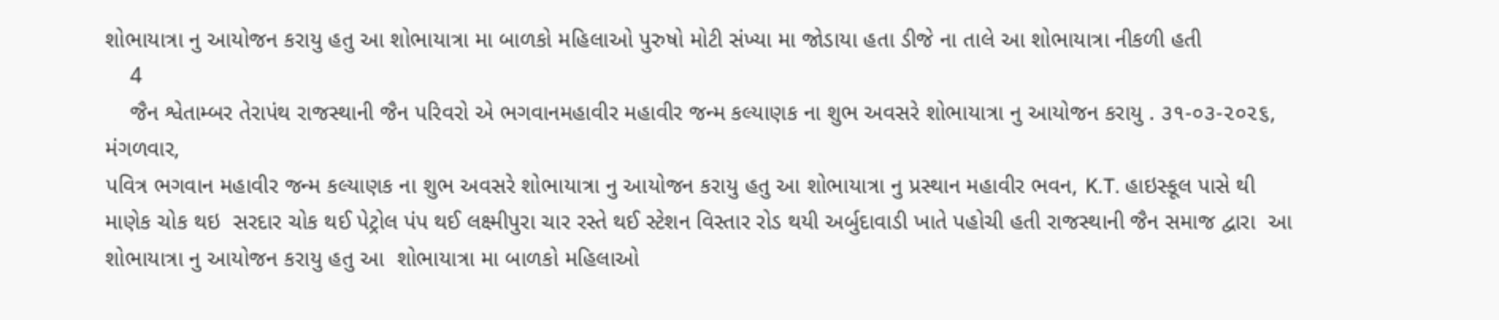શોભાયાત્રા નુ આયોજન કરાયુ હતુ આ શોભાયાત્રા મા બાળકો મહિલાઓ પુરુષો મોટી સંખ્યા મા જોડાયા હતા ડીજે ના તાલે આ શોભાયાત્રા નીકળી હતી
    4
    જૈન શ્વેતામ્બર તેરાપંથ રાજસ્થાની જૈન પરિવરો એ ભગવાનમહાવીર મહાવીર જન્મ કલ્યાણક ના શુભ અવસરે શોભાયાત્રા નુ આયોજન કરાયુ . ૩૧-૦૩-૨૦૨૬, મંગળવાર,
પવિત્ર ભગવાન મહાવીર જન્મ કલ્યાણક ના શુભ અવસરે શોભાયાત્રા નુ આયોજન કરાયુ હતુ આ શોભાયાત્રા નુ પ્રસ્થાન મહાવીર ભવન, K.T. હાઇસ્કૂલ પાસે થી
માણેક ચોક થઇ  સરદાર ચોક થઈ પેટ્રોલ પંપ થઈ લક્ષ્મીપુરા ચાર રસ્તે થઈ સ્ટેશન વિસ્તાર રોડ થયી અર્બુદાવાડી ખાતે પહોચી હતી રાજસ્થાની જૈન સમાજ દ્વારા  આ શોભાયાત્રા નુ આયોજન કરાયુ હતુ આ  શોભાયાત્રા મા બાળકો મહિલાઓ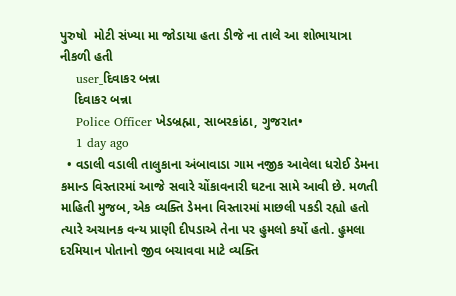પુરુષો  મોટી સંખ્યા મા જોડાયા હતા ડીજે ના તાલે આ શોભાયાત્રા નીકળી હતી
    user_દિવાકર બન્ના
    દિવાકર બન્ના
    Police Officer ખેડબ્રહ્મા, સાબરકાંઠા, ગુજરાત•
    1 day ago
  • વડાલી વડાલી તાલુકાના અંબાવાડા ગામ નજીક આવેલા ધરોઈ ડેમના કમાન્ડ વિસ્તારમાં આજે સવારે ચોંકાવનારી ઘટના સામે આવી છે. મળતી માહિતી મુજબ, એક વ્યક્તિ ડેમના વિસ્તારમાં માછલી પકડી રહ્યો હતો ત્યારે અચાનક વન્ય પ્રાણી દીપડાએ તેના પર હુમલો કર્યો હતો. હુમલા દરમિયાન પોતાનો જીવ બચાવવા માટે વ્યક્તિ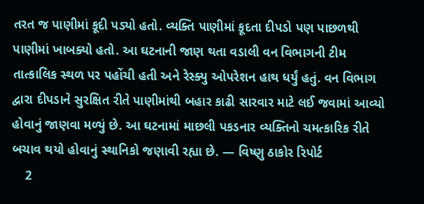તરત જ પાણીમાં કૂદી પડ્યો હતો. વ્યક્તિ પાણીમાં કૂદતા દીપડો પણ પાછળથી પાણીમાં ખાબક્યો હતો. આ ઘટનાની જાણ થતા વડાલી વન વિભાગની ટીમ તાત્કાલિક સ્થળ પર પહોંચી હતી અને રેસ્ક્યુ ઓપરેશન હાથ ધર્યું હતું. વન વિભાગ દ્વારા દીપડાને સુરક્ષિત રીતે પાણીમાંથી બહાર કાઢી સારવાર માટે લઈ જવામાં આવ્યો હોવાનું જાણવા મળ્યું છે. આ ઘટનામાં માછલી પકડનાર વ્યક્તિનો ચમત્કારિક રીતે બચાવ થયો હોવાનું સ્થાનિકો જણાવી રહ્યા છે. — વિષ્ણુ ઠાકોર રિપોર્ટ
    2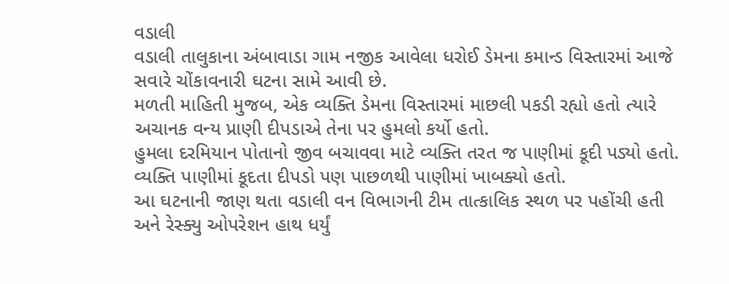વડાલી
વડાલી તાલુકાના અંબાવાડા ગામ નજીક આવેલા ધરોઈ ડેમના કમાન્ડ વિસ્તારમાં આજે સવારે ચોંકાવનારી ઘટના સામે આવી છે.
મળતી માહિતી મુજબ, એક વ્યક્તિ ડેમના વિસ્તારમાં માછલી પકડી રહ્યો હતો ત્યારે અચાનક વન્ય પ્રાણી દીપડાએ તેના પર હુમલો કર્યો હતો.
હુમલા દરમિયાન પોતાનો જીવ બચાવવા માટે વ્યક્તિ તરત જ પાણીમાં કૂદી પડ્યો હતો. વ્યક્તિ પાણીમાં કૂદતા દીપડો પણ પાછળથી પાણીમાં ખાબક્યો હતો.
આ ઘટનાની જાણ થતા વડાલી વન વિભાગની ટીમ તાત્કાલિક સ્થળ પર પહોંચી હતી અને રેસ્ક્યુ ઓપરેશન હાથ ધર્યું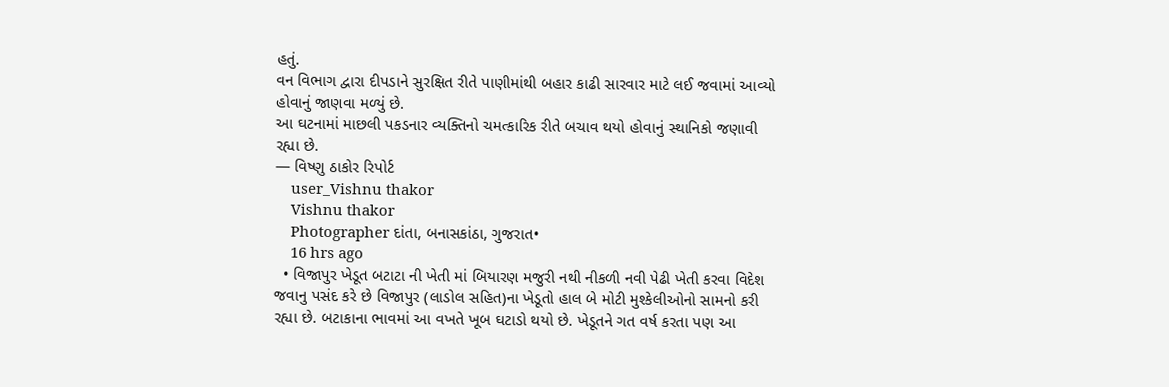હતું.
વન વિભાગ દ્વારા દીપડાને સુરક્ષિત રીતે પાણીમાંથી બહાર કાઢી સારવાર માટે લઈ જવામાં આવ્યો હોવાનું જાણવા મળ્યું છે.
આ ઘટનામાં માછલી પકડનાર વ્યક્તિનો ચમત્કારિક રીતે બચાવ થયો હોવાનું સ્થાનિકો જણાવી રહ્યા છે.
— વિષ્ણુ ઠાકોર રિપોર્ટ
    user_Vishnu thakor
    Vishnu thakor
    Photographer દાંતા, બનાસકાંઠા, ગુજરાત•
    16 hrs ago
  • વિજાપુર ખેડૂત બટાટા ની ખેતી માં બિયારણ મજુરી નથી નીકળી નવી પેઢી ખેતી કરવા વિદેશ જવાનુ પસંદ કરે છે વિજાપુર (લાડોલ સહિત)ના ખેડૂતો હાલ બે મોટી મુશ્કેલીઓનો સામનો કરી રહ્યા છે. બટાકાના ભાવમાં આ વખતે ખૂબ ઘટાડો થયો છે. ખેડૂતને ગત વર્ષ કરતા પણ આ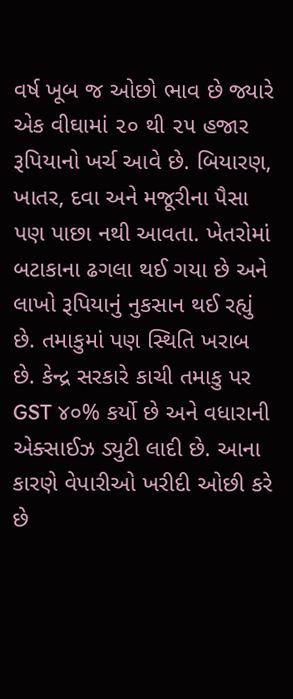વર્ષ ખૂબ જ ઓછો ભાવ છે જ્યારે એક વીઘામાં ૨૦ થી ૨૫ હજાર રૂપિયાનો ખર્ચ આવે છે. બિયારણ, ખાતર, દવા અને મજૂરીના પૈસા પણ પાછા નથી આવતા. ખેતરોમાં બટાકાના ઢગલા થઈ ગયા છે અને લાખો રૂપિયાનું નુકસાન થઈ રહ્યું છે. તમાકુમાં પણ સ્થિતિ ખરાબ છે. કેન્દ્ર સરકારે કાચી તમાકુ પર GST ૪૦% કર્યો છે અને વધારાની એક્સાઈઝ ડ્યુટી લાદી છે. આના કારણે વેપારીઓ ખરીદી ઓછી કરે છે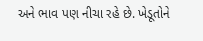અને ભાવ પણ નીચા રહે છે. ખેડૂતોને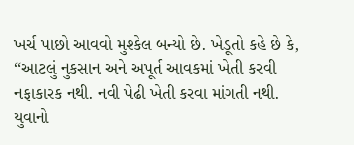ખર્ચ પાછો આવવો મુશ્કેલ બન્યો છે. ખેડૂતો કહે છે કે, “આટલું નુકસાન અને અપૂર્ત આવકમાં ખેતી કરવી નફાકારક નથી. નવી પેઢી ખેતી કરવા માંગતી નથી. યુવાનો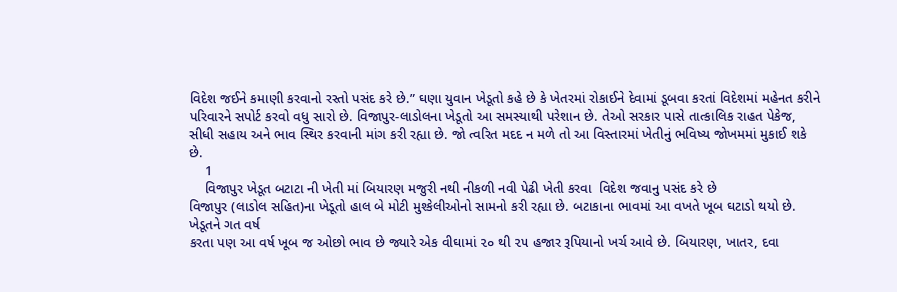વિદેશ જઈને કમાણી કરવાનો રસ્તો પસંદ કરે છે.” ઘણા યુવાન ખેડૂતો કહે છે કે ખેતરમાં રોકાઈને દેવામાં ડૂબવા કરતાં વિદેશમાં મહેનત કરીને પરિવારને સપોર્ટ કરવો વધુ સારો છે. વિજાપુર-લાડોલના ખેડૂતો આ સમસ્યાથી પરેશાન છે. તેઓ સરકાર પાસે તાત્કાલિક રાહત પેકેજ, સીધી સહાય અને ભાવ સ્થિર કરવાની માંગ કરી રહ્યા છે. જો ત્વરિત મદદ ન મળે તો આ વિસ્તારમાં ખેતીનું ભવિષ્ય જોખમમાં મુકાઈ શકે છે.
    1
    વિજાપુર ખેડૂત બટાટા ની ખેતી માં બિયારણ મજુરી નથી નીકળી નવી પેઢી ખેતી કરવા  વિદેશ જવાનુ પસંદ કરે છે
વિજાપુર (લાડોલ સહિત)ના ખેડૂતો હાલ બે મોટી મુશ્કેલીઓનો સામનો કરી રહ્યા છે. બટાકાના ભાવમાં આ વખતે ખૂબ ઘટાડો થયો છે. ખેડૂતને ગત વર્ષ
કરતા પણ આ વર્ષ ખૂબ જ ઓછો ભાવ છે જ્યારે એક વીઘામાં ૨૦ થી ૨૫ હજાર રૂપિયાનો ખર્ચ આવે છે. બિયારણ, ખાતર, દવા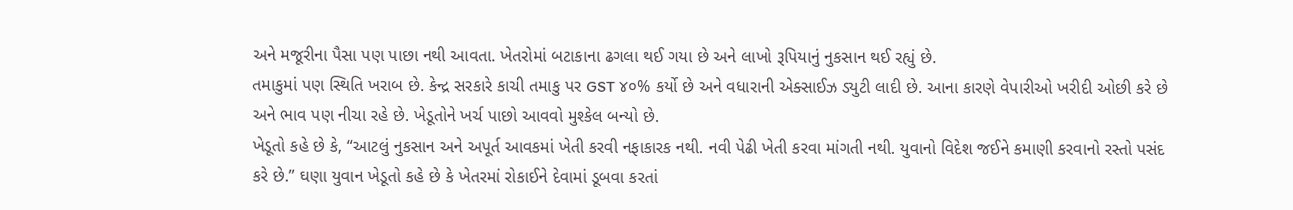અને મજૂરીના પૈસા પણ પાછા નથી આવતા. ખેતરોમાં બટાકાના ઢગલા થઈ ગયા છે અને લાખો રૂપિયાનું નુકસાન થઈ રહ્યું છે.
તમાકુમાં પણ સ્થિતિ ખરાબ છે. કેન્દ્ર સરકારે કાચી તમાકુ પર GST ૪૦% કર્યો છે અને વધારાની એક્સાઈઝ ડ્યુટી લાદી છે. આના કારણે વેપારીઓ ખરીદી ઓછી કરે છે અને ભાવ પણ નીચા રહે છે. ખેડૂતોને ખર્ચ પાછો આવવો મુશ્કેલ બન્યો છે.
ખેડૂતો કહે છે કે, “આટલું નુકસાન અને અપૂર્ત આવકમાં ખેતી કરવી નફાકારક નથી. નવી પેઢી ખેતી કરવા માંગતી નથી. યુવાનો વિદેશ જઈને કમાણી કરવાનો રસ્તો પસંદ કરે છે.” ઘણા યુવાન ખેડૂતો કહે છે કે ખેતરમાં રોકાઈને દેવામાં ડૂબવા કરતાં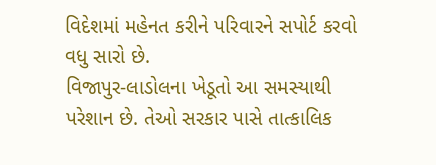વિદેશમાં મહેનત કરીને પરિવારને સપોર્ટ કરવો વધુ સારો છે.
વિજાપુર-લાડોલના ખેડૂતો આ સમસ્યાથી પરેશાન છે. તેઓ સરકાર પાસે તાત્કાલિક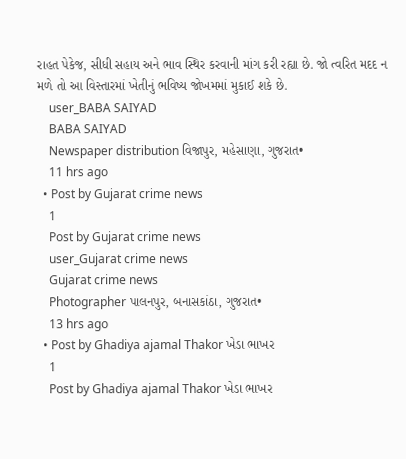રાહત પેકેજ, સીધી સહાય અને ભાવ સ્થિર કરવાની માંગ કરી રહ્યા છે. જો ત્વરિત મદદ ન મળે તો આ વિસ્તારમાં ખેતીનું ભવિષ્ય જોખમમાં મુકાઈ શકે છે.
    user_BABA SAIYAD
    BABA SAIYAD
    Newspaper distribution વિજાપુર, મહેસાણા, ગુજરાત•
    11 hrs ago
  • Post by Gujarat crime news
    1
    Post by Gujarat crime news
    user_Gujarat crime news
    Gujarat crime news
    Photographer પાલનપુર, બનાસકાંઠા, ગુજરાત•
    13 hrs ago
  • Post by Ghadiya ajamal Thakor ખેડા ભાખર
    1
    Post by Ghadiya ajamal Thakor ખેડા ભાખર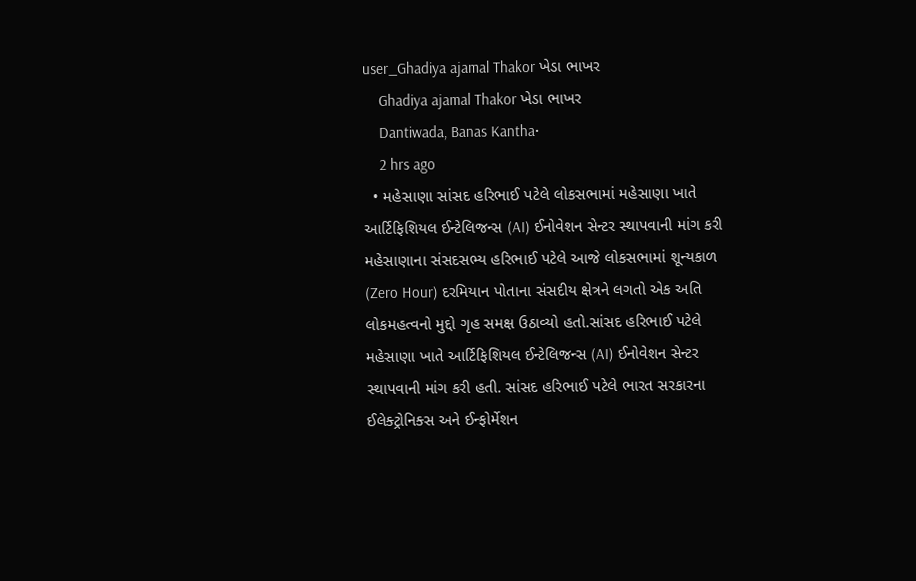user_Ghadiya ajamal Thakor ખેડા ભાખર
    Ghadiya ajamal Thakor ખેડા ભાખર
    Dantiwada, Banas Kantha•
    2 hrs ago
  • મહેસાણા સાંસદ હરિભાઈ પટેલે લોકસભામાં મહેસાણા ખાતે આર્ટિફિશિયલ ઈન્ટેલિજન્સ (AI) ઈનોવેશન સેન્ટર સ્થાપવાની માંગ કરી મહેસાણાના સંસદસભ્ય હરિભાઈ પટેલે આજે લોકસભામાં શૂન્યકાળ (Zero Hour) દરમિયાન પોતાના સંસદીય ક્ષેત્રને લગતો એક અતિ લોકમહત્વનો મુદ્દો ગૃહ સમક્ષ ઉઠાવ્યો હતો.સાંસદ હરિભાઈ પટેલે મહેસાણા ખાતે આર્ટિફિશિયલ ઈન્ટેલિજન્સ (AI) ઈનોવેશન સેન્ટર સ્થાપવાની માંગ કરી હતી. સાંસદ હરિભાઈ પટેલે ભારત સરકારના ઈલેક્ટ્રોનિક્સ અને ઈન્ફોર્મેશન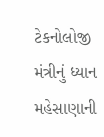ટેકનોલોજી મંત્રીનું ધ્યાન મહેસાણાની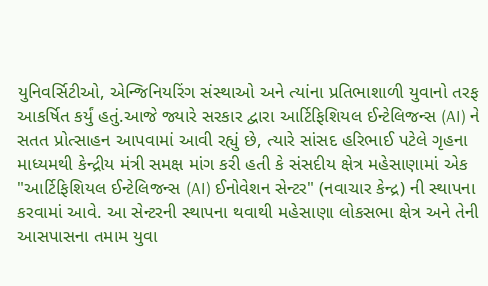યુનિવર્સિટીઓ, એન્જિનિયરિંગ સંસ્થાઓ અને ત્યાંના પ્રતિભાશાળી યુવાનો તરફ આકર્ષિત કર્યું હતું.આજે જ્યારે સરકાર દ્વારા આર્ટિફિશિયલ ઈન્ટેલિજન્સ (AI) ને સતત પ્રોત્સાહન આપવામાં આવી રહ્યું છે, ત્યારે સાંસદ હરિભાઈ પટેલે ગૃહના માધ્યમથી કેન્દ્રીય મંત્રી સમક્ષ માંગ કરી હતી કે સંસદીય ક્ષેત્ર મહેસાણામાં એક "આર્ટિફિશિયલ ઈન્ટેલિજન્સ (AI) ઈનોવેશન સેન્ટર" (નવાચાર કેન્દ્ર) ની સ્થાપના કરવામાં આવે. આ સેન્ટરની સ્થાપના થવાથી મહેસાણા લોકસભા ક્ષેત્ર અને તેની આસપાસના તમામ યુવા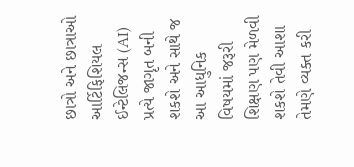છાત્રો અને છાત્રાઓ આર્ટિફિશિયલ ઈન્ટેલિજન્સ (AI) પ્રત્યે જાગૃત બની શકશે અને સાથે જ આ આધુનિક વિષયમાં જરૂરી શિક્ષણ પણ મેળવી શકશે તેવી આશા તેમણે વ્યક્ત કરી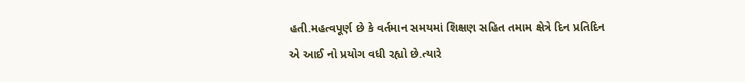હતી.મહત્વપૂર્ણ છે કે વર્તમાન સમયમાં શિક્ષણ સહિત તમામ ક્ષેત્રે દિન પ્રતિદિન એ આઈ નો પ્રયોગ વધી રહ્યો છે.ત્યારે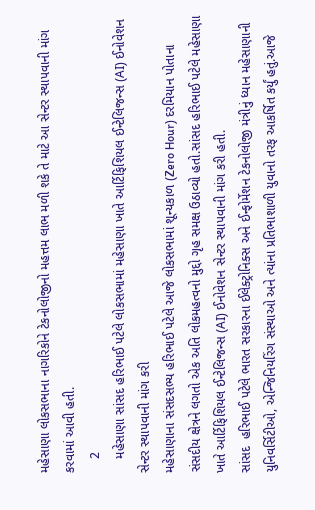મહેસાણા લોકસભાના નાગરિકોને ટેકનોલોજીનો મહત્તમ લાભ મળી શકે તે માટે આ સેન્ટર સ્થાપવાની માંગ કરવામાં આવી હતી.
    2
    મહેસાણા સાંસદ હરિભાઈ પટેલે લોકસભામાં મહેસાણા ખાતે આર્ટિફિશિયલ ઈન્ટેલિજન્સ (AI) ઈનોવેશન સેન્ટર સ્થાપવાની માંગ કરી
મહેસાણાના સંસદસભ્ય હરિભાઈ પટેલે આજે લોકસભામાં શૂન્યકાળ (Zero Hour) દરમિયાન પોતાના સંસદીય ક્ષેત્રને લગતો એક અતિ લોકમહત્વનો મુદ્દો ગૃહ સમક્ષ ઉઠાવ્યો હતો.સાંસદ હરિભાઈ પટેલે મહેસાણા ખાતે આર્ટિફિશિયલ ઈન્ટેલિજન્સ (AI) ઈનોવેશન સેન્ટર સ્થાપવાની માંગ કરી હતી.
સાંસદ  હરિભાઈ પટેલે ભારત સરકારના ઈલેક્ટ્રોનિક્સ અને ઈન્ફોર્મેશન ટેકનોલોજી મંત્રીનું ધ્યાન મહેસાણાની યુનિવર્સિટીઓ, એન્જિનિયરિંગ સંસ્થાઓ અને ત્યાંના પ્રતિભાશાળી યુવાનો તરફ આકર્ષિત કર્યું હતું.આજે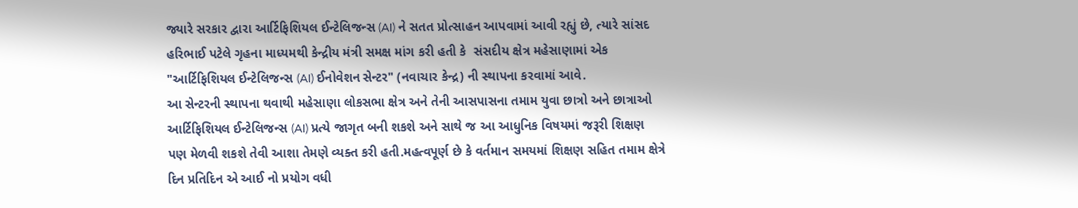જ્યારે સરકાર દ્વારા આર્ટિફિશિયલ ઈન્ટેલિજન્સ (AI) ને સતત પ્રોત્સાહન આપવામાં આવી રહ્યું છે, ત્યારે સાંસદ હરિભાઈ પટેલે ગૃહના માધ્યમથી કેન્દ્રીય મંત્રી સમક્ષ માંગ કરી હતી કે  સંસદીય ક્ષેત્ર મહેસાણામાં એક "આર્ટિફિશિયલ ઈન્ટેલિજન્સ (AI) ઈનોવેશન સેન્ટર" (નવાચાર કેન્દ્ર) ની સ્થાપના કરવામાં આવે.
આ સેન્ટરની સ્થાપના થવાથી મહેસાણા લોકસભા ક્ષેત્ર અને તેની આસપાસના તમામ યુવા છાત્રો અને છાત્રાઓ આર્ટિફિશિયલ ઈન્ટેલિજન્સ (AI) પ્રત્યે જાગૃત બની શકશે અને સાથે જ આ આધુનિક વિષયમાં જરૂરી શિક્ષણ પણ મેળવી શકશે તેવી આશા તેમણે વ્યક્ત કરી હતી.મહત્વપૂર્ણ છે કે વર્તમાન સમયમાં શિક્ષણ સહિત તમામ ક્ષેત્રે દિન પ્રતિદિન એ આઈ નો પ્રયોગ વધી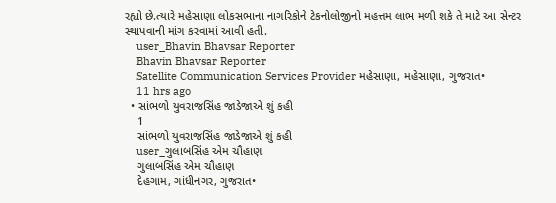રહ્યો છે.ત્યારે મહેસાણા લોકસભાના નાગરિકોને ટેકનોલોજીનો મહત્તમ લાભ મળી શકે તે માટે આ સેન્ટર સ્થાપવાની માંગ કરવામાં આવી હતી.
    user_Bhavin Bhavsar Reporter
    Bhavin Bhavsar Reporter
    Satellite Communication Services Provider મહેસાણા, મહેસાણા, ગુજરાત•
    11 hrs ago
  • સાંભળો યુવરાજસિંહ જાડેજાએ શું કહી
    1
    સાંભળો યુવરાજસિંહ જાડેજાએ શું કહી
    user_ગુલાબસિંહ એમ ચૌહાણ
    ગુલાબસિંહ એમ ચૌહાણ
    દેહગામ, ગાંધીનગર, ગુજરાત•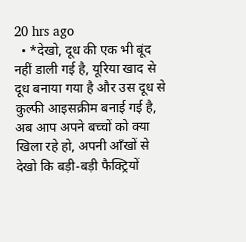20 hrs ago
  • *देखो, दूध की एक भी बूंद नहीं डाली गई है, यूरिया खाद से दूध बनाया गया है और उस दूध से कुल्फी आइसक्रीम बनाई गई है, अब आप अपने बच्चों को क्या खिला रहे हो, अपनी आँखों से देखो कि बड़ी-बड़ी फैक्ट्रियों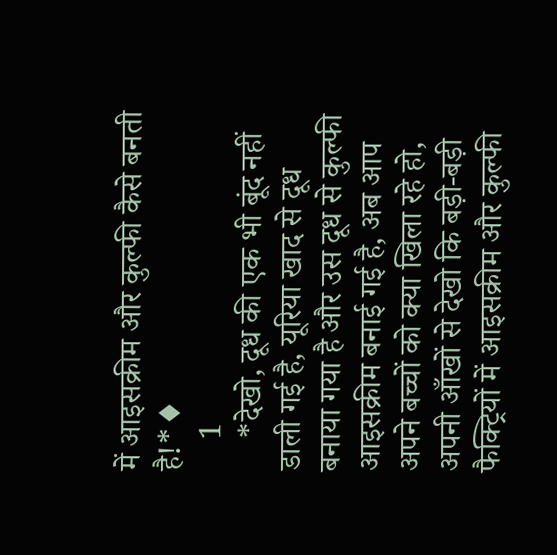में आइसक्रीम और कुल्फी कैसे बनती है!*♦
    1
    *देखो, दूध की एक भी बूंद नहीं डाली गई है, यूरिया खाद से दूध बनाया गया है और उस दूध से कुल्फी आइसक्रीम बनाई गई है, अब आप अपने बच्चों को क्या खिला रहे हो, अपनी आँखों से देखो कि बड़ी-बड़ी फैक्ट्रियों में आइसक्रीम और कुल्फी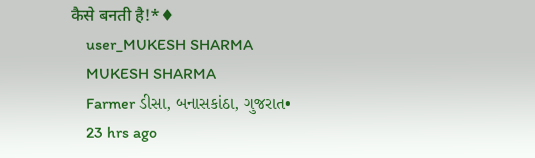कैसे बनती है!*♦
    user_MUKESH SHARMA
    MUKESH SHARMA
    Farmer ડીસા, બનાસકાંઠા, ગુજરાત•
    23 hrs ago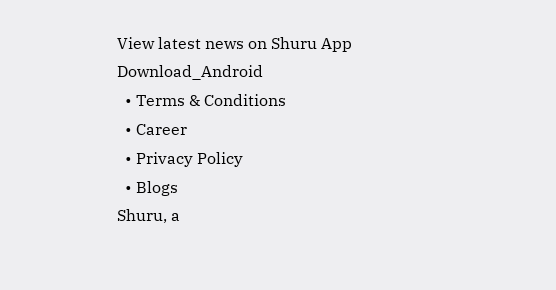View latest news on Shuru App
Download_Android
  • Terms & Conditions
  • Career
  • Privacy Policy
  • Blogs
Shuru, a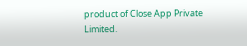product of Close App Private Limited.